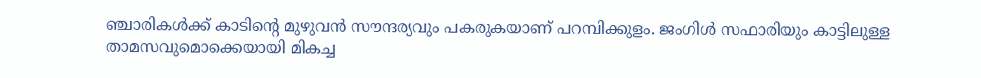ഞ്ചാരികള്‍ക്ക് കാടിന്റെ മുഴുവന്‍ സൗന്ദര്യവും പകരുകയാണ് പറമ്പിക്കുളം. ജംഗിള്‍ സഫാരിയും കാട്ടിലുള്ള താമസവുമൊക്കെയായി മികച്ച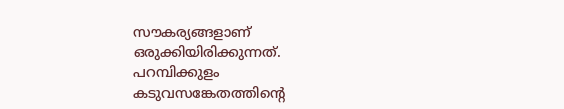സൗകര്യങ്ങളാണ് ഒരുക്കിയിരിക്കുന്നത്. പറമ്പിക്കുളം കടുവസങ്കേതത്തിന്റെ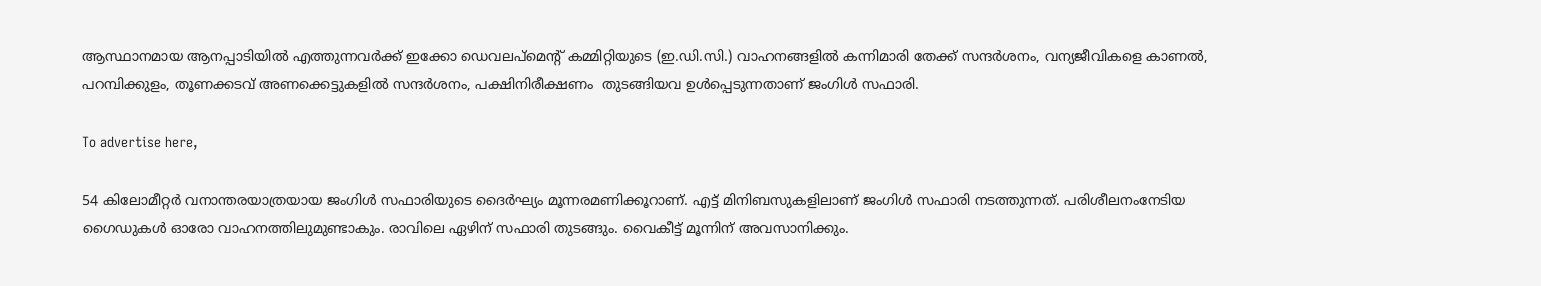ആസ്ഥാനമായ ആനപ്പാടിയില്‍ എത്തുന്നവര്‍ക്ക് ഇക്കോ ഡെവലപ്മെന്റ് കമ്മിറ്റിയുടെ (ഇ.ഡി.സി.) വാഹനങ്ങളില്‍ കന്നിമാരി തേക്ക് സന്ദര്‍ശനം, വന്യജീവികളെ കാണല്‍, പറമ്പിക്കുളം, തൂണക്കടവ് അണക്കെട്ടുകളില്‍ സന്ദര്‍ശനം, പക്ഷിനിരീക്ഷണം  തുടങ്ങിയവ ഉള്‍പ്പെടുന്നതാണ് ജംഗിള്‍ സഫാരി.

To advertise here,

54 കിലോമീറ്റര്‍ വനാന്തരയാത്രയായ ജംഗിള്‍ സഫാരിയുടെ ദൈര്‍ഘ്യം മൂന്നരമണിക്കൂറാണ്. എട്ട് മിനിബസുകളിലാണ് ജംഗിള്‍ സഫാരി നടത്തുന്നത്. പരിശീലനംനേടിയ ഗൈഡുകള്‍ ഓരോ വാഹനത്തിലുമുണ്ടാകും. രാവിലെ ഏഴിന് സഫാരി തുടങ്ങും. വൈകീട്ട് മൂന്നിന് അവസാനിക്കും.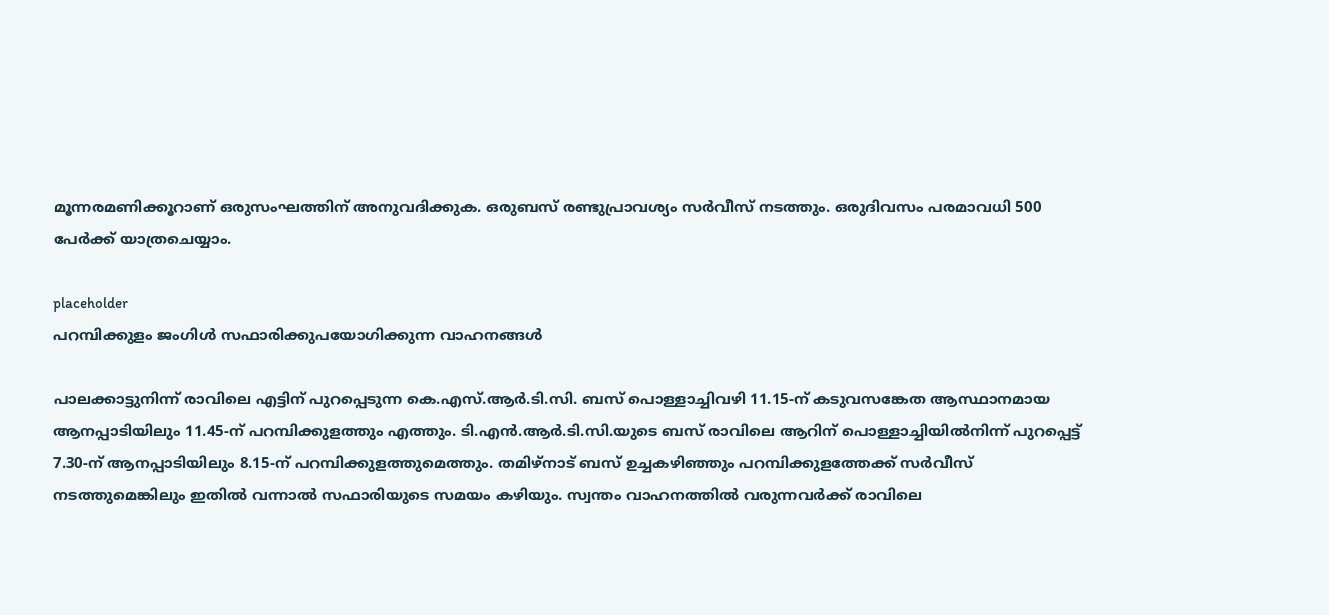മൂന്നരമണിക്കൂറാണ് ഒരുസംഘത്തിന് അനുവദിക്കുക. ഒരുബസ് രണ്ടുപ്രാവശ്യം സര്‍വീസ് നടത്തും. ഒരുദിവസം പരമാവധി 500 പേര്‍ക്ക് യാത്രചെയ്യാം.

placeholder
പറമ്പിക്കുളം ജംഗിൾ സഫാരിക്കുപയോഗിക്കുന്ന വാഹനങ്ങൾ

പാലക്കാട്ടുനിന്ന് രാവിലെ എട്ടിന് പുറപ്പെടുന്ന കെ.എസ്.ആര്‍.ടി.സി. ബസ് പൊള്ളാച്ചിവഴി 11.15-ന് കടുവസങ്കേത ആസ്ഥാനമായ ആനപ്പാടിയിലും 11.45-ന് പറമ്പിക്കുളത്തും എത്തും. ടി.എന്‍.ആര്‍.ടി.സി.യുടെ ബസ് രാവിലെ ആറിന് പൊള്ളാച്ചിയില്‍നിന്ന് പുറപ്പെട്ട് 7.30-ന് ആനപ്പാടിയിലും 8.15-ന് പറമ്പിക്കുളത്തുമെത്തും. തമിഴ്‌നാട് ബസ് ഉച്ചകഴിഞ്ഞും പറമ്പിക്കുളത്തേക്ക് സര്‍വീസ് നടത്തുമെങ്കിലും ഇതില്‍ വന്നാല്‍ സഫാരിയുടെ സമയം കഴിയും. സ്വന്തം വാഹനത്തില്‍ വരുന്നവര്‍ക്ക് രാവിലെ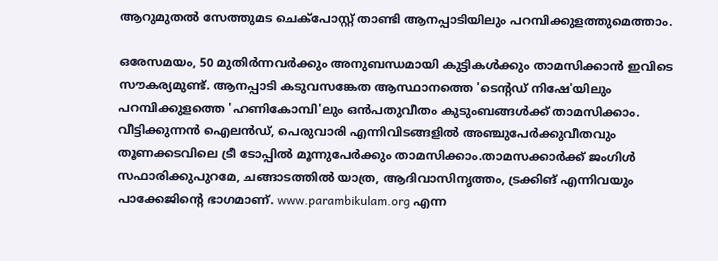ആറുമുതല്‍ സേത്തുമട ചെക്പോസ്റ്റ് താണ്ടി ആനപ്പാടിയിലും പറമ്പിക്കുളത്തുമെത്താം.

ഒരേസമയം, 50 മുതിര്‍ന്നവര്‍ക്കും അനുബന്ധമായി കുട്ടികള്‍ക്കും താമസിക്കാന്‍ ഇവിടെ സൗകര്യമുണ്ട്. ആനപ്പാടി കടുവസങ്കേത ആസ്ഥാനത്തെ 'ടെന്റഡ് നിഷേ'യിലും പറമ്പിക്കുളത്തെ 'ഹണികോമ്പി'ലും ഒന്‍പതുവീതം കുടുംബങ്ങള്‍ക്ക് താമസിക്കാം. വീട്ടിക്കുന്നന്‍ ഐലന്‍ഡ്, പെരുവാരി എന്നിവിടങ്ങളില്‍ അഞ്ചുപേര്‍ക്കുവീതവും തൂണക്കടവിലെ ട്രീ ടോപ്പില്‍ മൂന്നുപേര്‍ക്കും താമസിക്കാം.താമസക്കാര്‍ക്ക് ജംഗിള്‍ സഫാരിക്കുപുറമേ, ചങ്ങാടത്തില്‍ യാത്ര, ആദിവാസിനൃത്തം, ട്രക്കിങ് എന്നിവയും പാക്കേജിന്റെ ഭാഗമാണ്. www.parambikulam.org എന്ന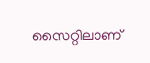സൈറ്റിലാണ്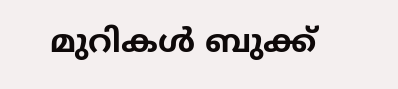മുറികള്‍ ബുക്ക്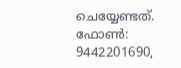ചെയ്യേണ്ടത്. ഫോണ്‍: 9442201690,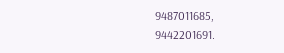9487011685, 9442201691.